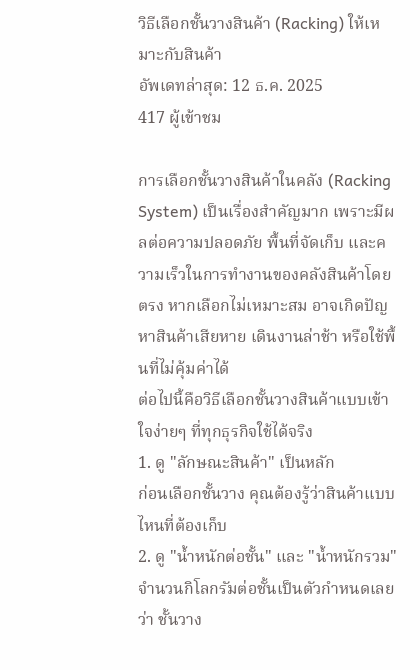วิธีเลือกชั้นวางสินค้า (Racking) ให้เหมาะกับสินค้า
อัพเดทล่าสุด: 12 ธ.ค. 2025
417 ผู้เข้าชม

การเลือกชั้นวางสินค้าในคลัง (Racking System) เป็นเรื่องสำคัญมาก เพราะมีผลต่อความปลอดภัย พื้นที่จัดเก็บ และความเร็วในการทำงานของคลังสินค้าโดยตรง หากเลือกไม่เหมาะสม อาจเกิดปัญหาสินค้าเสียหาย เดินงานล่าช้า หรือใช้พื้นที่ไม่คุ้มค่าได้
ต่อไปนี้คือวิธีเลือกชั้นวางสินค้าแบบเข้าใจง่ายๆ ที่ทุกธุรกิจใช้ได้จริง
1. ดู "ลักษณะสินค้า" เป็นหลัก
ก่อนเลือกชั้นวาง คุณต้องรู้ว่าสินค้าแบบไหนที่ต้องเก็บ
2. ดู "น้ำหนักต่อชั้น" และ "น้ำหนักรวม"
จำนวนกิโลกรัมต่อชั้นเป็นตัวกำหนดเลยว่า ชั้นวาง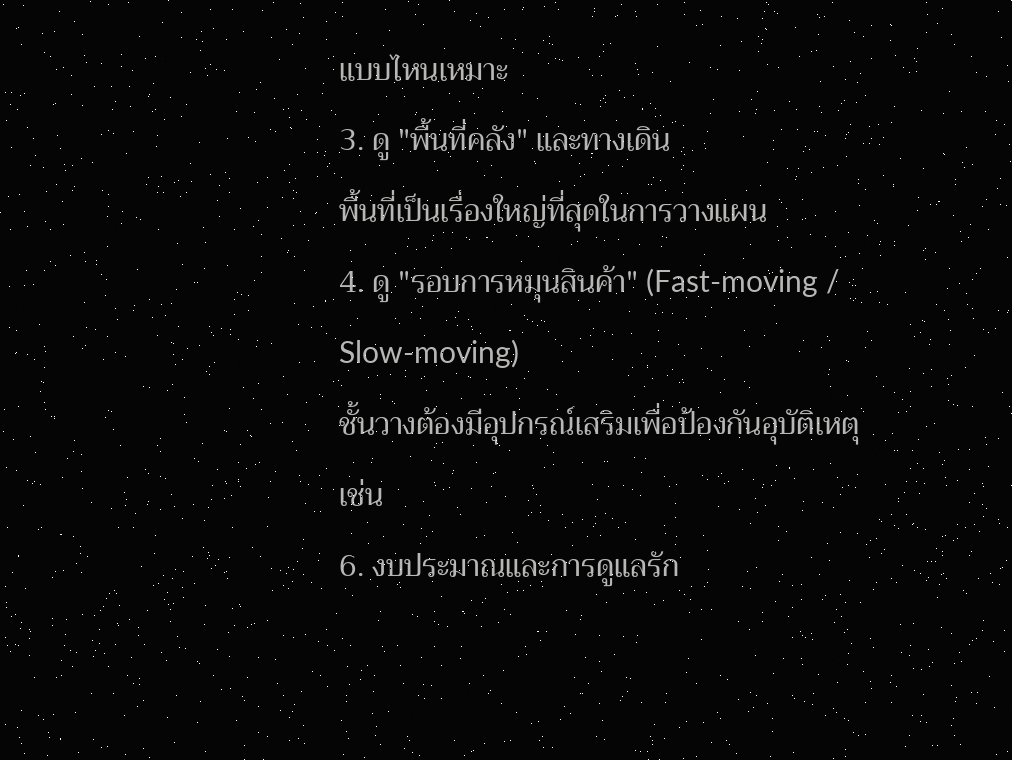แบบไหนเหมาะ
3. ดู "พื้นที่คลัง" และทางเดิน
พื้นที่เป็นเรื่องใหญ่ที่สุดในการวางแผน
4. ดู "รอบการหมุนสินค้า" (Fast-moving / Slow-moving)
ชั้นวางต้องมีอุปกรณ์เสริมเพื่อป้องกันอุบัติเหตุ เช่น
6. งบประมาณและการดูแลรัก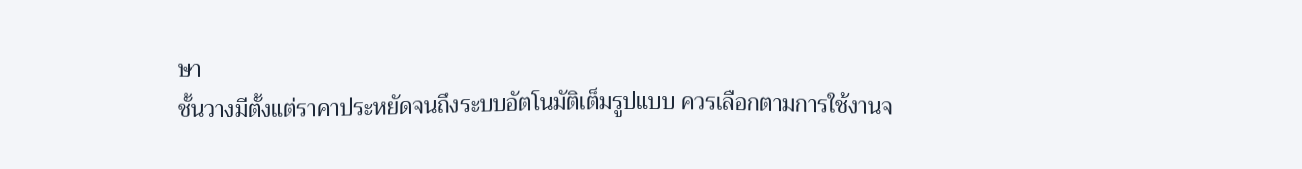ษา
ชั้นวางมีตั้งแต่ราคาประหยัดจนถึงระบบอัตโนมัติเต็มรูปแบบ ควรเลือกตามการใช้งานจ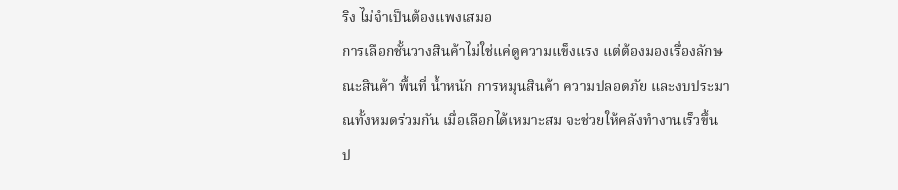ริง ไม่จำเป็นต้องแพงเสมอ
การเลือกชั้นวางสินค้าไม่ใช่แค่ดูความแข็งแรง แต่ต้องมองเรื่องลักษณะสินค้า พื้นที่ น้ำหนัก การหมุนสินค้า ความปลอดภัย และงบประมาณทั้งหมดร่วมกัน เมื่อเลือกได้เหมาะสม จะช่วยให้คลังทำงานเร็วขึ้น ป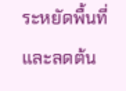ระหยัดพื้นที่ และลดต้น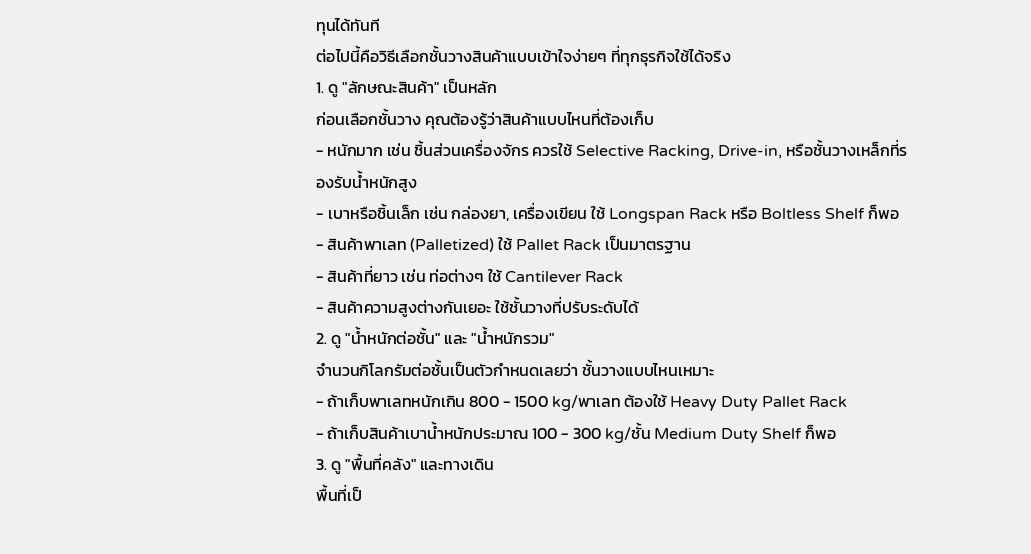ทุนได้ทันที
ต่อไปนี้คือวิธีเลือกชั้นวางสินค้าแบบเข้าใจง่ายๆ ที่ทุกธุรกิจใช้ได้จริง
1. ดู "ลักษณะสินค้า" เป็นหลัก
ก่อนเลือกชั้นวาง คุณต้องรู้ว่าสินค้าแบบไหนที่ต้องเก็บ
- หนักมาก เช่น ชิ้นส่วนเครื่องจักร ควรใช้ Selective Racking, Drive-in, หรือชั้นวางเหล็กที่รองรับน้ำหนักสูง
- เบาหรือชิ้นเล็ก เช่น กล่องยา, เครื่องเขียน ใช้ Longspan Rack หรือ Boltless Shelf ก็พอ
- สินค้าพาเลท (Palletized) ใช้ Pallet Rack เป็นมาตรฐาน
- สินค้าที่ยาว เช่น ท่อต่างๆ ใช้ Cantilever Rack
- สินค้าความสูงต่างกันเยอะ ใช้ชั้นวางที่ปรับระดับได้
2. ดู "น้ำหนักต่อชั้น" และ "น้ำหนักรวม"
จำนวนกิโลกรัมต่อชั้นเป็นตัวกำหนดเลยว่า ชั้นวางแบบไหนเหมาะ
- ถ้าเก็บพาเลทหนักเกิน 800 - 1500 kg/พาเลท ต้องใช้ Heavy Duty Pallet Rack
- ถ้าเก็บสินค้าเบาน้ำหนักประมาณ 100 - 300 kg/ชั้น Medium Duty Shelf ก็พอ
3. ดู "พื้นที่คลัง" และทางเดิน
พื้นที่เป็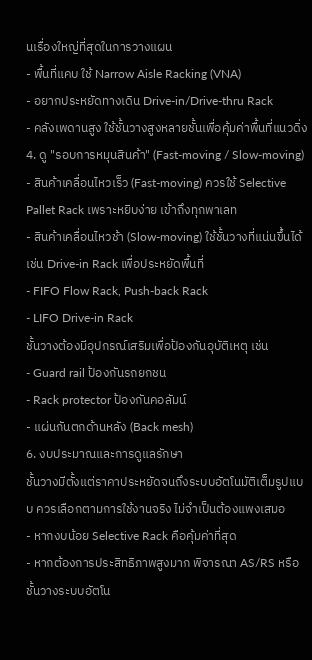นเรื่องใหญ่ที่สุดในการวางแผน
- พื้นที่แคบ ใช้ Narrow Aisle Racking (VNA)
- อยากประหยัดทางเดิน Drive-in/Drive-thru Rack
- คลังเพดานสูง ใช้ชั้นวางสูงหลายชั้นเพื่อคุ้มค่าพื้นที่แนวดิ่ง
4. ดู "รอบการหมุนสินค้า" (Fast-moving / Slow-moving)
- สินค้าเคลื่อนไหวเร็ว (Fast-moving) ควรใช้ Selective Pallet Rack เพราะหยิบง่าย เข้าถึงทุกพาเลท
- สินค้าเคลื่อนไหวช้า (Slow-moving) ใช้ชั้นวางที่แน่นขึ้นได้ เช่น Drive-in Rack เพื่อประหยัดพื้นที่
- FIFO Flow Rack, Push-back Rack
- LIFO Drive-in Rack
ชั้นวางต้องมีอุปกรณ์เสริมเพื่อป้องกันอุบัติเหตุ เช่น
- Guard rail ป้องกันรถยกชน
- Rack protector ป้องกันคอลัมน์
- แผ่นกันตกด้านหลัง (Back mesh)
6. งบประมาณและการดูแลรักษา
ชั้นวางมีตั้งแต่ราคาประหยัดจนถึงระบบอัตโนมัติเต็มรูปแบบ ควรเลือกตามการใช้งานจริง ไม่จำเป็นต้องแพงเสมอ
- หากงบน้อย Selective Rack คือคุ้มค่าที่สุด
- หากต้องการประสิทธิภาพสูงมาก พิจารณา AS/RS หรือชั้นวางระบบอัตโน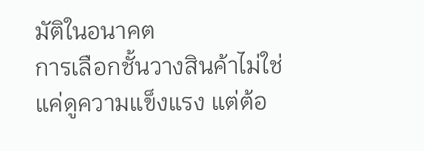มัติในอนาคต
การเลือกชั้นวางสินค้าไม่ใช่แค่ดูความแข็งแรง แต่ต้อ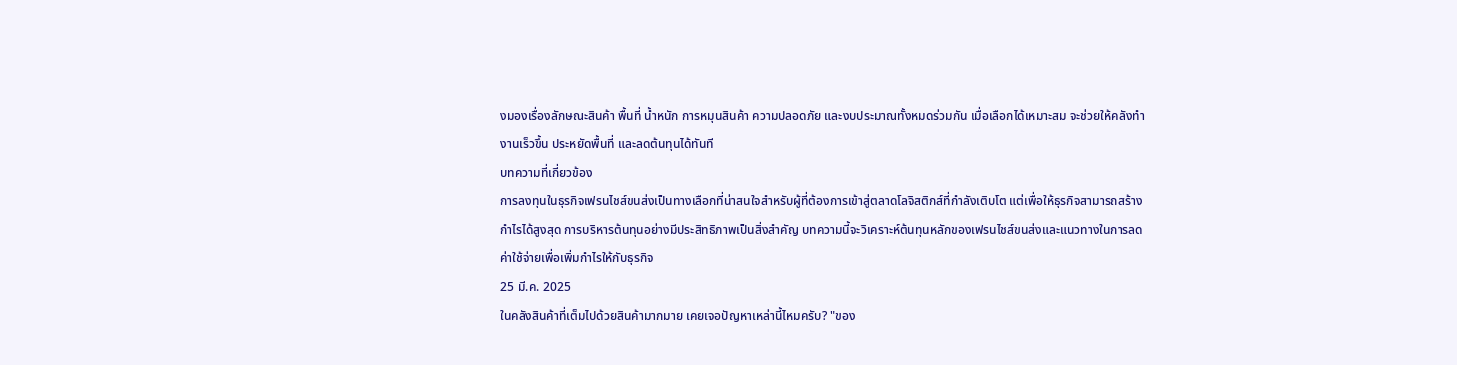งมองเรื่องลักษณะสินค้า พื้นที่ น้ำหนัก การหมุนสินค้า ความปลอดภัย และงบประมาณทั้งหมดร่วมกัน เมื่อเลือกได้เหมาะสม จะช่วยให้คลังทำงานเร็วขึ้น ประหยัดพื้นที่ และลดต้นทุนได้ทันที
บทความที่เกี่ยวข้อง
การลงทุนในธุรกิจเฟรนไชส์ขนส่งเป็นทางเลือกที่น่าสนใจสำหรับผู้ที่ต้องการเข้าสู่ตลาดโลจิสติกส์ที่กำลังเติบโต แต่เพื่อให้ธุรกิจสามารถสร้างกำไรได้สูงสุด การบริหารต้นทุนอย่างมีประสิทธิภาพเป็นสิ่งสำคัญ บทความนี้จะวิเคราะห์ต้นทุนหลักของเฟรนไชส์ขนส่งและแนวทางในการลดค่าใช้จ่ายเพื่อเพิ่มกำไรให้กับธุรกิจ
25 มี.ค. 2025
ในคลังสินค้าที่เต็มไปด้วยสินค้ามากมาย เคยเจอปัญหาเหล่านี้ไหมครับ? "ของ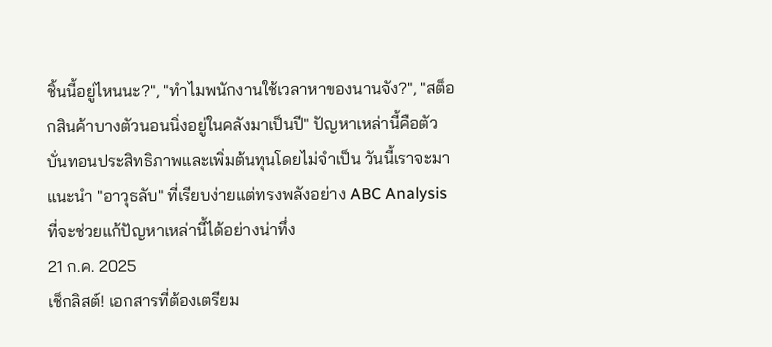ชิ้นนี้อยู่ไหนนะ?", "ทำไมพนักงานใช้เวลาหาของนานจัง?", "สต็อกสินค้าบางตัวนอนนิ่งอยู่ในคลังมาเป็นปี" ปัญหาเหล่านี้คือตัวบั่นทอนประสิทธิภาพและเพิ่มต้นทุนโดยไม่จำเป็น วันนี้เราจะมาแนะนำ "อาวุธลับ" ที่เรียบง่ายแต่ทรงพลังอย่าง ABC Analysis ที่จะช่วยแก้ปัญหาเหล่านี้ได้อย่างน่าทึ่ง
21 ก.ค. 2025
เช็กลิสต์! เอกสารที่ต้องเตรียม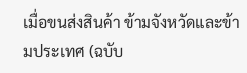เมื่อขนส่งสินค้า ข้ามจังหวัดและข้ามประเทศ (ฉบับ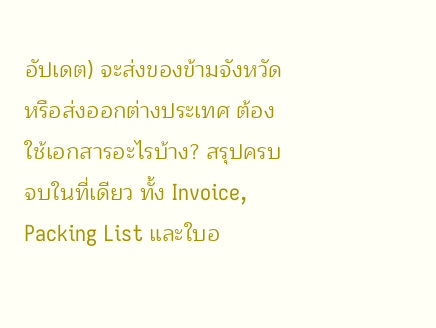อัปเดต) จะส่งของข้ามจังหวัดหรือส่งออกต่างประเทศ ต้องใช้เอกสารอะไรบ้าง? สรุปครบจบในที่เดียว ทั้ง Invoice, Packing List และใบอ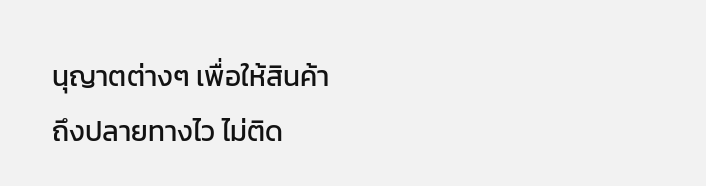นุญาตต่างๆ เพื่อให้สินค้าถึงปลายทางไว ไม่ติด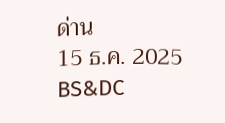ด่าน
15 ธ.ค. 2025
BS&DC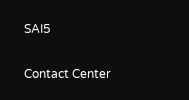SAI5

Contact Center